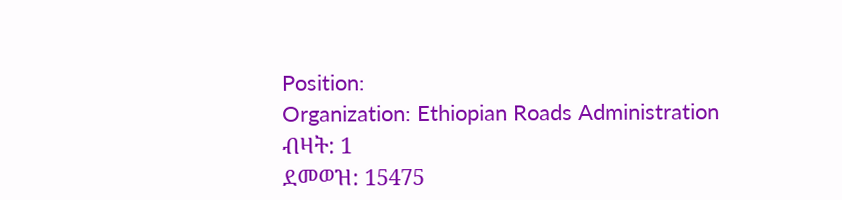Position:
Organization: Ethiopian Roads Administration
ብዛት: 1
ደመወዝ: 15475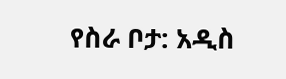የስራ ቦታ: አዲስ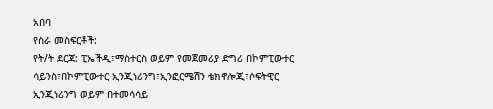አበባ
የስራ መስፍርቶች:
የት/ት ደርጃ: ፒኤችዲ፣ማስተርስ ወይም የመጀመሪያ ድግሪ በኮምፒውተር ሳይንስ፣በኮምፒውተር ኢንጂነሪንግ፣ኢንፎርሜሽን ቴክኖሎጂ፣ሶፍትዊር ኢንጂነሪንግ ወይም በተመሳሳይ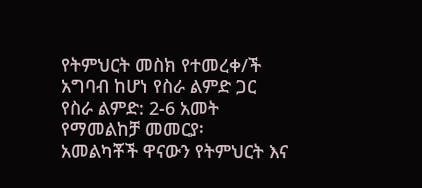የትምህርት መስክ የተመረቀ/ች አግባብ ከሆነ የስራ ልምድ ጋር
የስራ ልምድ: 2-6 አመት
የማመልከቻ መመርያ፡
አመልካቾች ዋናውን የትምህርት እና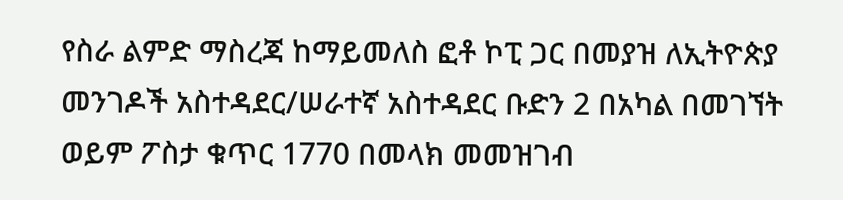የስራ ልምድ ማስረጃ ከማይመለስ ፎቶ ኮፒ ጋር በመያዝ ለኢትዮጵያ መንገዶች አስተዳደር/ሠራተኛ አስተዳደር ቡድን 2 በአካል በመገኘት ወይም ፖስታ ቁጥር 1770 በመላክ መመዝገብ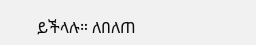ይችላሉ። ለበለጠ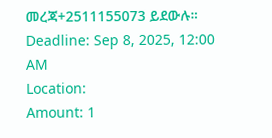መረጃ+2511155073 ይደውሉ።
Deadline: Sep 8, 2025, 12:00 AM
Location:
Amount: 1